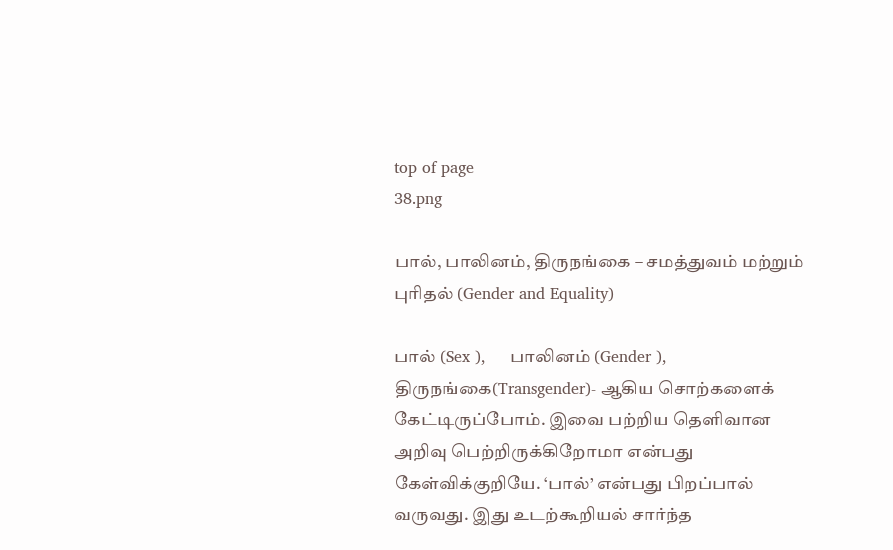top of page
38.png

பால், பாலினம், திருநங்கை – சமத்துவம் மற்றும் புரிதல் (Gender and Equality)

பால் (Sex ),     பாலினம் (Gender ),    திருநங்கை(Transgender)- ஆகிய சொற்களைக் கேட்டிருப்போம். இவை பற்றிய தெளிவான அறிவு பெற்றிருக்கிறோமா என்பது கேள்விக்குறியே. ‘பால்’ என்பது பிறப்பால் வருவது. இது உடற்கூறியல் சார்ந்த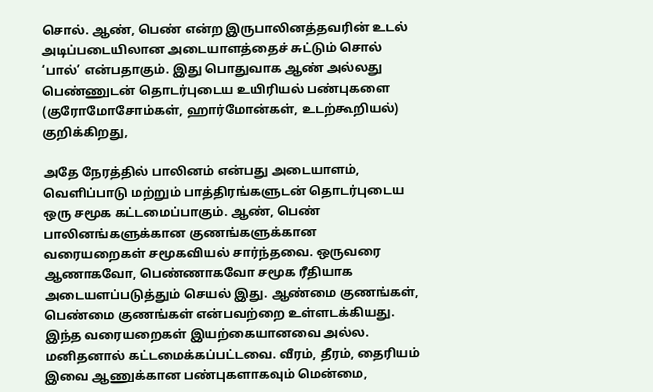சொல். ஆண், பெண் என்ற இருபாலினத்தவரின் உடல் அடிப்படையிலான அடையாளத்தைச் சுட்டும் சொல் ‘பால்’ என்பதாகும். இது பொதுவாக ஆண் அல்லது பெண்ணுடன் தொடர்புடைய உயிரியல் பண்புகளை (குரோமோசோம்கள், ஹார்மோன்கள், உடற்கூறியல்) குறிக்கிறது,

அதே நேரத்தில் பாலினம் என்பது அடையாளம், வெளிப்பாடு மற்றும் பாத்திரங்களுடன் தொடர்புடைய ஒரு சமூக கட்டமைப்பாகும். ஆண், பெண் பாலினங்களுக்கான குணங்களுக்கான வரையறைகள் சமூகவியல் சார்ந்தவை. ஒருவரை ஆணாகவோ, பெண்ணாகவோ சமூக ரீதியாக அடையளப்படுத்தும் செயல் இது. ஆண்மை குணங்கள், பெண்மை குணங்கள் என்பவற்றை உள்ளடக்கியது. இந்த வரையறைகள் இயற்கையானவை அல்ல. மனிதனால் கட்டமைக்கப்பட்டவை. வீரம், தீரம், தைரியம் இவை ஆணுக்கான பண்புகளாகவும் மென்மை,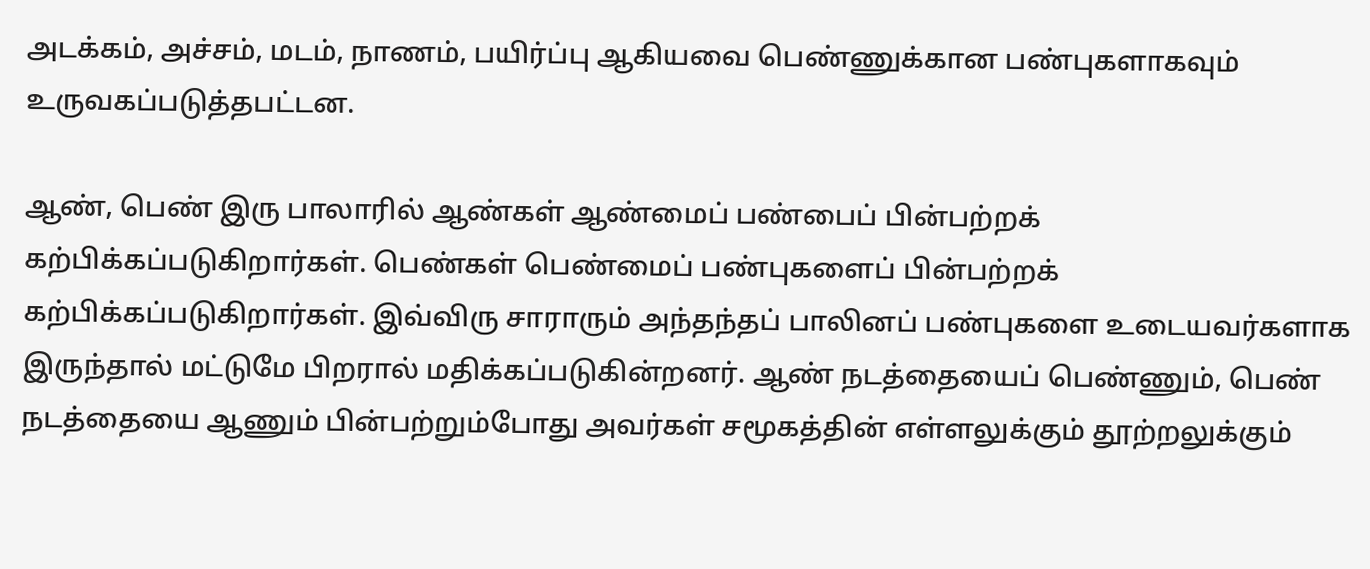அடக்கம், அச்சம், மடம், நாணம், பயிர்ப்பு ஆகியவை பெண்ணுக்கான பண்புகளாகவும் உருவகப்படுத்தபட்டன.

ஆண், பெண் இரு பாலாரில் ஆண்கள் ஆண்மைப் பண்பைப் பின்பற்றக் கற்பிக்கப்படுகிறார்கள். பெண்கள் பெண்மைப் பண்புகளைப் பின்பற்றக் கற்பிக்கப்படுகிறார்கள். இவ்விரு சாராரும் அந்தந்தப் பாலினப் பண்புகளை உடையவர்களாக இருந்தால் மட்டுமே பிறரால் மதிக்கப்படுகின்றனர். ஆண் நடத்தையைப் பெண்ணும், பெண் நடத்தையை ஆணும் பின்பற்றும்போது அவர்கள் சமூகத்தின் எள்ளலுக்கும் தூற்றலுக்கும்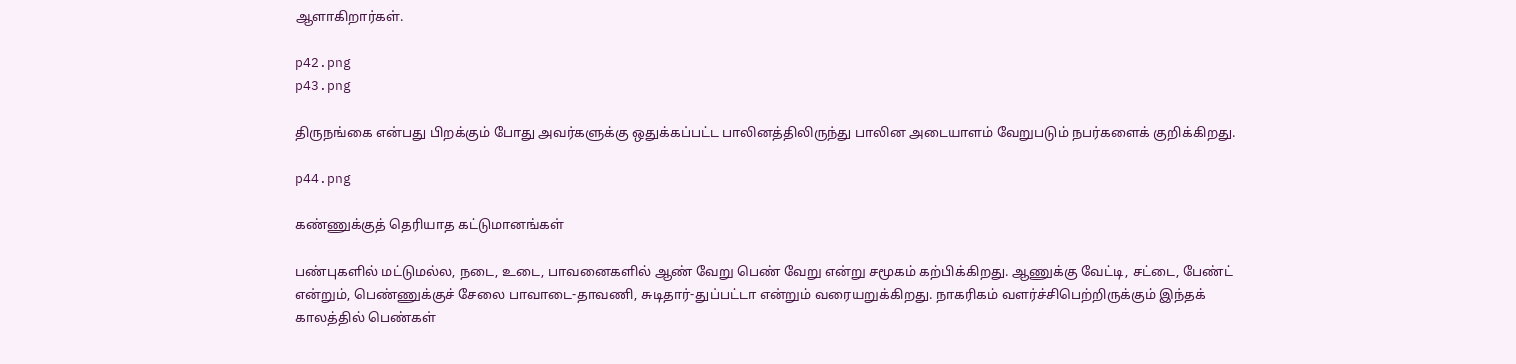ஆளாகிறார்கள்.

p42.png
p43.png

திருநங்கை என்பது பிறக்கும் போது அவர்களுக்கு ஒதுக்கப்பட்ட பாலினத்திலிருந்து பாலின அடையாளம் வேறுபடும் நபர்களைக் குறிக்கிறது.

p44.png

கண்ணுக்குத் தெரியாத கட்டுமானங்கள்

பண்புகளில் மட்டுமல்ல, நடை, உடை, பாவனைகளில் ஆண் வேறு பெண் வேறு என்று சமூகம் கற்பிக்கிறது. ஆணுக்கு வேட்டி, சட்டை, பேண்ட் என்றும், பெண்ணுக்குச் சேலை பாவாடை-தாவணி, சுடிதார்-துப்பட்டா என்றும் வரையறுக்கிறது. நாகரிகம் வளர்ச்சிபெற்றிருக்கும் இந்தக் காலத்தில் பெண்கள்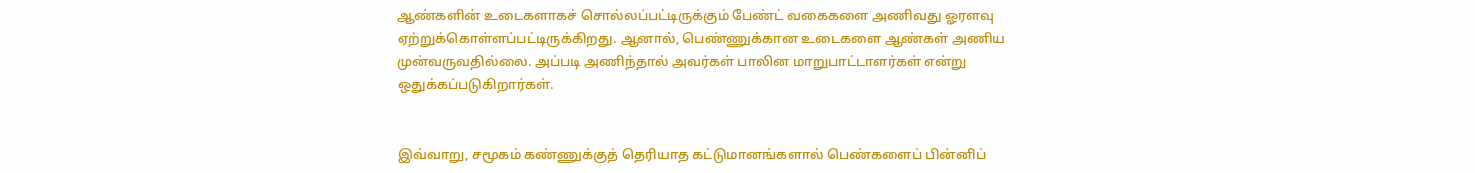ஆண்களின் உடைகளாகச் சொல்லப்பட்டிருக்கும் பேண்ட் வகைகளை அணிவது ஓரளவு ஏற்றுக்கொள்ளப்பட்டிருக்கிறது. ஆனால், பெண்ணுக்கான உடைகளை ஆண்கள் அணிய முன்வருவதில்லை. அப்படி அணிந்தால் அவர்கள் பாலின மாறுபாட்டாளர்கள் என்று ஒதுக்கப்படுகிறார்கள்.


இவ்வாறு, சமூகம் கண்ணுக்குத் தெரியாத கட்டுமானங்களால் பெண்களைப் பின்னிப்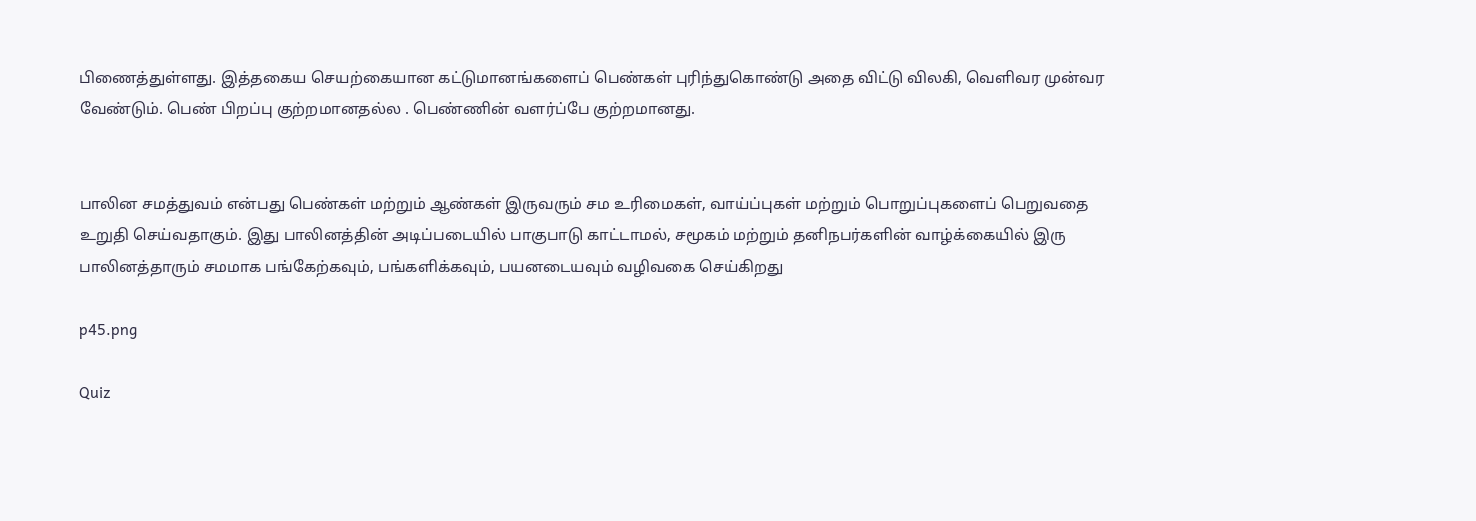பிணைத்துள்ளது. இத்தகைய செயற்கையான கட்டுமானங்களைப் பெண்கள் புரிந்துகொண்டு அதை விட்டு விலகி, வெளிவர முன்வர வேண்டும். பெண் பிறப்பு குற்றமானதல்ல . பெண்ணின் வளர்ப்பே குற்றமானது.


பாலின சமத்துவம் என்பது பெண்கள் மற்றும் ஆண்கள் இருவரும் சம உரிமைகள், வாய்ப்புகள் மற்றும் பொறுப்புகளைப் பெறுவதை உறுதி செய்வதாகும். இது பாலினத்தின் அடிப்படையில் பாகுபாடு காட்டாமல், சமூகம் மற்றும் தனிநபர்களின் வாழ்க்கையில் இரு பாலினத்தாரும் சமமாக பங்கேற்கவும், பங்களிக்கவும், பயனடையவும் வழிவகை செய்கிறது

p45.png

Quiz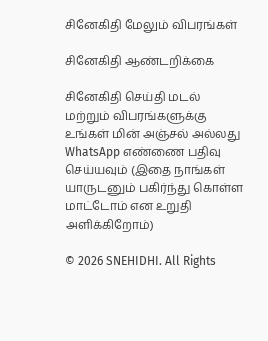சினேகிதி மேலும் விபரங்கள்

சினேகிதி ஆண்டறிக்கை

சினேகிதி செய்தி மடல் மற்றும் விபரங்களுக்கு உங்கள் மின் அஞ்சல் அல்லது WhatsApp எண்ணை பதிவு செய்யவும் (இதை நாங்கள் யாருடனும் பகிர்ந்து கொள்ள மாட்டோம் என உறுதி அளிக்கிறோம்)

© 2026 SNEHIDHI. All Rights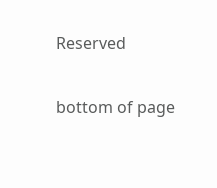Reserved

bottom of page